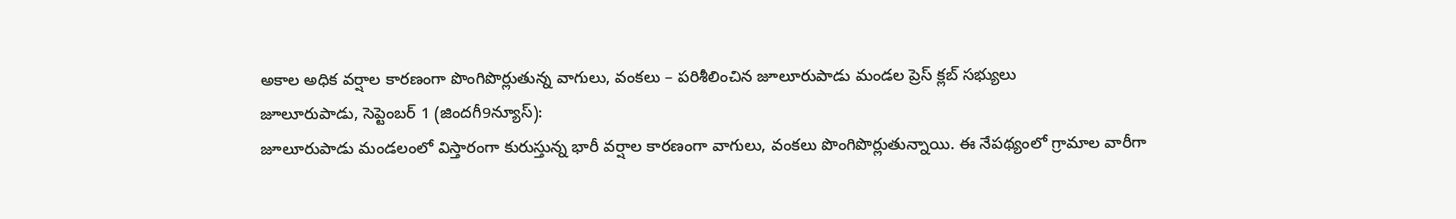అకాల అధిక వర్షాల కారణంగా పొంగిపొర్లుతున్న వాగులు, వంకలు – పరిశీలించిన జూలూరుపాడు మండల ప్రెస్ క్లబ్ సభ్యులు
జూలూరుపాడు, సెప్టెంబర్ 1 (జిందగీ9న్యూస్):
జూలూరుపాడు మండలంలో విస్తారంగా కురుస్తున్న భారీ వర్షాల కారణంగా వాగులు, వంకలు పొంగిపొర్లుతున్నాయి. ఈ నేపథ్యంలో గ్రామాల వారీగా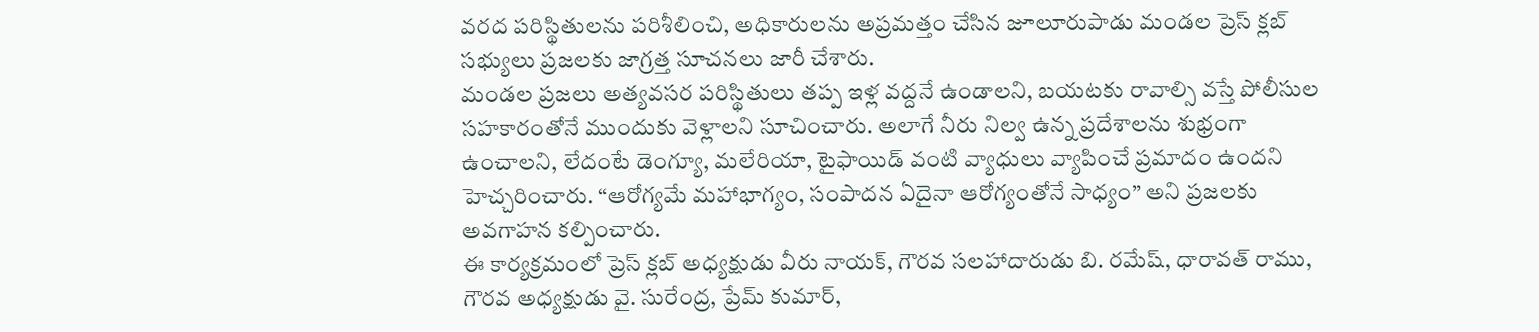వరద పరిస్థితులను పరిశీలించి, అధికారులను అప్రమత్తం చేసిన జూలూరుపాడు మండల ప్రెస్ క్లబ్ సభ్యులు ప్రజలకు జాగ్రత్త సూచనలు జారీ చేశారు.
మండల ప్రజలు అత్యవసర పరిస్థితులు తప్ప ఇళ్ల వద్దనే ఉండాలని, బయటకు రావాల్సి వస్తే పోలీసుల సహకారంతోనే ముందుకు వెళ్లాలని సూచించారు. అలాగే నీరు నిల్వ ఉన్న ప్రదేశాలను శుభ్రంగా ఉంచాలని, లేదంటే డెంగ్యూ, మలేరియా, టైఫాయిడ్ వంటి వ్యాధులు వ్యాపించే ప్రమాదం ఉందని హెచ్చరించారు. “ఆరోగ్యమే మహాభాగ్యం, సంపాదన ఏదైనా ఆరోగ్యంతోనే సాధ్యం” అని ప్రజలకు అవగాహన కల్పించారు.
ఈ కార్యక్రమంలో ప్రెస్ క్లబ్ అధ్యక్షుడు వీరు నాయక్, గౌరవ సలహాదారుడు బి. రమేష్, ధారావత్ రాము, గౌరవ అధ్యక్షుడు వై. సురేంద్ర, ప్రేమ్ కుమార్,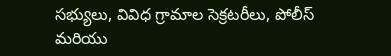సభ్యులు, వివిధ గ్రామాల సెక్రటరీలు, పోలీస్ మరియు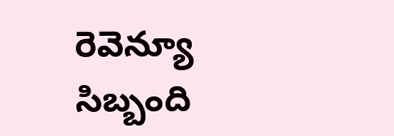రెవెన్యూ సిబ్బంది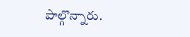పాల్గొన్నారు.